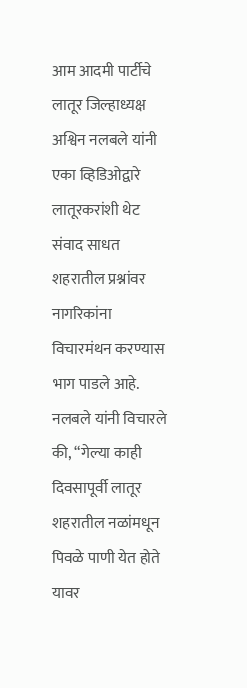आम आदमी पार्टीचे लातूर जिल्हाध्यक्ष अश्विन नलबले यांनी एका व्हिडिओद्वारे लातूरकरांशी थेट संवाद साधत शहरातील प्रश्नांवर नागरिकांना विचारमंथन करण्यास भाग पाडले आहे. नलबले यांनी विचारले की, “गेल्या काही दिवसापूर्वी लातूर शहरातील नळांमधून पिवळे पाणी येत होते यावर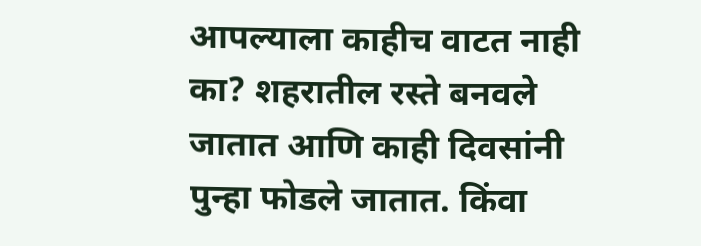आपल्याला काहीच वाटत नाही का? शहरातील रस्ते बनवले जातात आणि काही दिवसांनी पुन्हा फोडले जातात. किंवा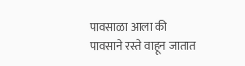पावसाळा आला की पावसाने रस्ते वाहून जातात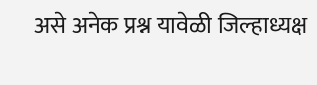असे अनेक प्रश्न यावेळी जिल्हाध्यक्ष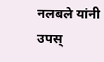नलबले यांनी उपस्